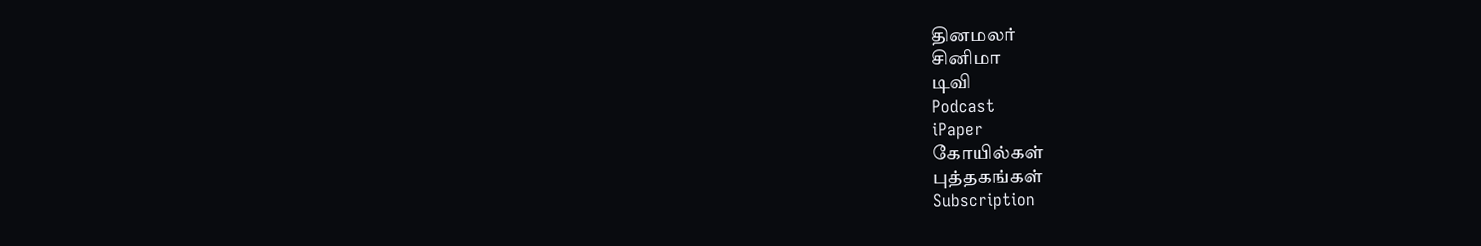தினமலர்
சினிமா
டிவி
Podcast
iPaper
கோயில்கள்
புத்தகங்கள்
Subscription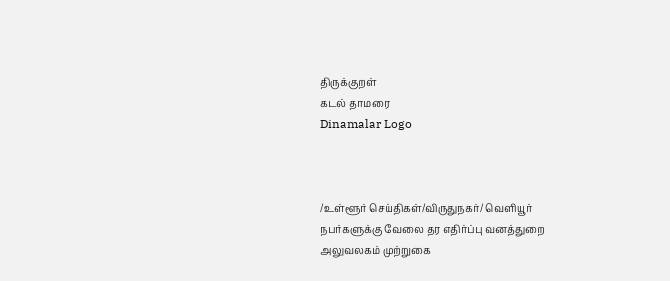திருக்குறள்
கடல் தாமரை
Dinamalar Logo



/உள்ளூர் செய்திகள்/விருதுநகர்/ வெளியூர் நபர்களுக்கு வேலை தர எதிர்ப்பு வனத்துறை அலுவலகம் முற்றுகை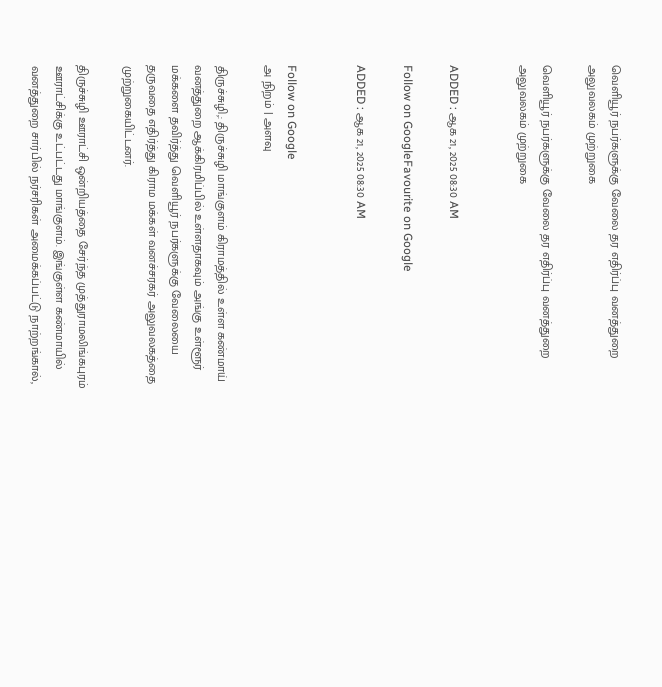வெளியூர் நபர்களுக்கு வேலை தர எதிர்ப்பு வனத்துறை அலுவலகம் முற்றுகை

வெளியூர் நபர்களுக்கு வேலை தர எதிர்ப்பு வனத்துறை அலுவலகம் முற்றுகை


ADDED : ஆக 21, 2025 08:30 AM

Follow on GoogleFavourite on Google

ADDED : ஆக 21, 2025 08:30 AM


Follow on Google
அ நிறம் | அளவு

திருச்சுழி,: திருச்சுழி மாங்குளம் கிராமத்தில் உள்ள கண்மாய் வனத்துறை ஆக்கிரமிப்பில் உள்ளதாகவும் அங்கு உள்ளூர் மக்களை தவிர்த்து வெளியூர் நபர்களுக்கு வேலையை தருவதை எதிர்த்து கிராம மக்கள் வனச்சரகர் அலுவலகத்தை முற்றுகையிட்டனர்.

திருச்சுழி ஊராட்சி ஒன்றியத்தை சேர்ந்த முத்துராமலிங்கபுரம் ஊராட்சிக்கு உட்பட்டது மாங்குளம். இங்குள்ள கண்மாயில் வனத்துறை சார்பில் நர்சரிகள் அமைக்கப்பட்டு நாற்றங்கால்,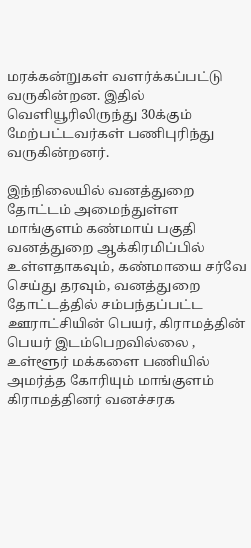மரக்கன்றுகள் வளர்க்கப்பட்டு வருகின்றன. இதில் வெளியூரிலிருந்து 30க்கும் மேற்பட்டவர்கள் பணிபுரிந்து வருகின்றனர்.

இந்நிலையில் வனத்துறை தோட்டம் அமைந்துள்ள மாங்குளம் கண்மாய் பகுதி வனத்துறை ஆக்கிரமிப்பில் உள்ளதாகவும், கண்மாயை சர்வே செய்து தரவும், வனத்துறை தோட்டத்தில் சம்பந்தப்பட்ட ஊராட்சியின் பெயர், கிராமத்தின் பெயர் இடம்பெறவில்லை , உள்ளூர் மக்களை பணியில் அமர்த்த கோரியும் மாங்குளம் கிராமத்தினர் வனச்சரக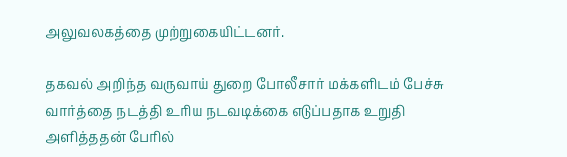அலுவலகத்தை முற்றுகையிட்டனர்.

தகவல் அறிந்த வருவாய் துறை போலீசார் மக்களிடம் பேச்சு வார்த்தை நடத்தி உரிய நடவடிக்கை எடுப்பதாக உறுதி அளித்ததன் பேரில்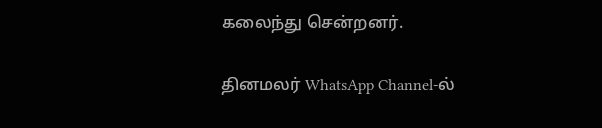கலைந்து சென்றனர்.

தினமலர் WhatsApp Channel-ல்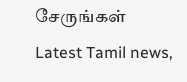சேருங்கள்
Latest Tamil news,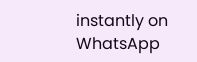instantly on WhatsApp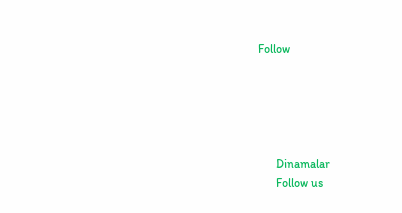Follow





      Dinamalar
      Follow us